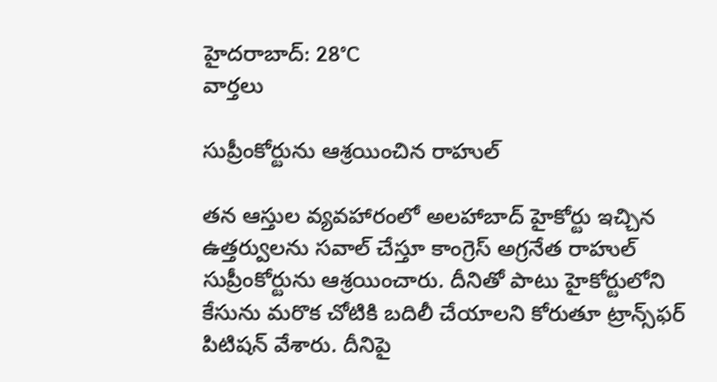హైదరాబాద్: 28°C
వార్తలు

సుప్రీంకోర్టును ఆశ్రయించిన రాహుల్

తన ఆస్తుల వ్యవహారంలో అలహాబాద్ హైకోర్టు ఇచ్చిన ఉత్తర్వులను సవాల్ చేస్తూ కాంగ్రెస్ అగ్రనేత రాహుల్ సుప్రీంకోర్టును ఆశ్రయించారు. దీనితో పాటు హైకోర్టులోని కేసును మరొక చోటికి బదిలీ చేయాలని కోరుతూ ట్రాన్స్‌ఫర్ పిటిషన్ వేశారు. దీనిపై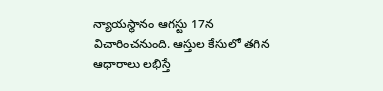న్యాయస్థానం ఆగస్టు 17న విచారించనుంది. ఆస్తుల కేసులో తగిన ఆధారాలు లభిస్తే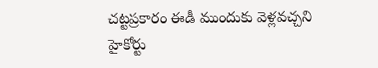చట్టప్రకారం ఈడీ ముందుకు వెళ్లవచ్చని హైకోర్టు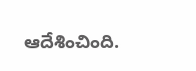ఆదేశించింది.